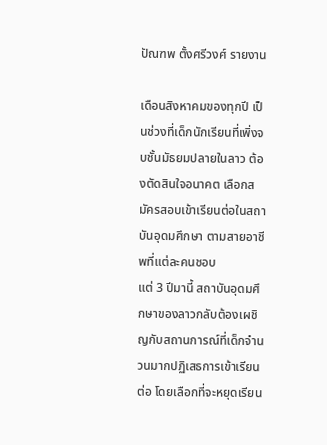ปัณฑพ ตั้งศรีวงศ์ รายงาน

เดือนสิงหาคมของทุกปี เป็นช่วงที่เด็กนักเรียนที่เพิ่งจบชั้นมัธยมปลายในลาว ต้องตัดสินใจอนาคต เลือกสมัครสอบเข้าเรียนต่อในสถาบันอุดมศึกษา ตามสายอาชีพที่แต่ละคนชอบ
แต่ 3 ปีมานี้ สถาบันอุดมศึกษาของลาวกลับต้องเผชิญกับสถานการณ์ที่เด็กจำนวนมากปฏิเสธการเข้าเรียนต่อ โดยเลือกที่จะหยุดเรียน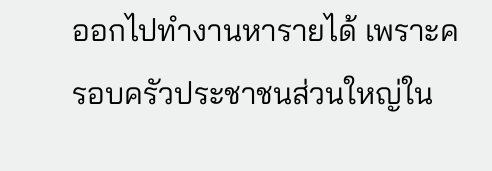ออกไปทำงานหารายได้ เพราะครอบครัวประชาชนส่วนใหญ่ใน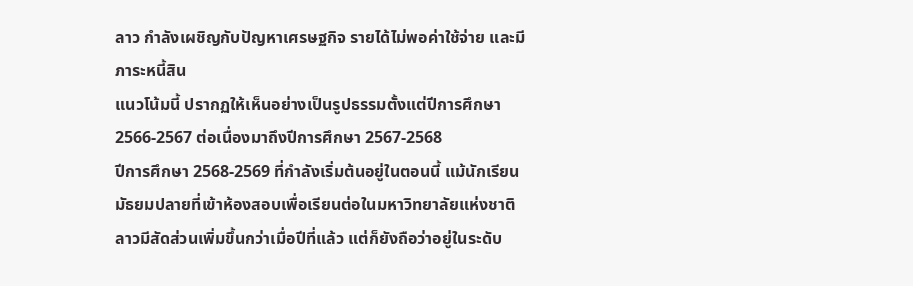ลาว กำลังเผชิญกับปัญหาเศรษฐกิจ รายได้ไม่พอค่าใช้จ่าย และมีภาระหนี้สิน
แนวโน้มนี้ ปรากฏให้เห็นอย่างเป็นรูปธรรมตั้งแต่ปีการศึกษา 2566-2567 ต่อเนื่องมาถึงปีการศึกษา 2567-2568
ปีการศึกษา 2568-2569 ที่กำลังเริ่มต้นอยู่ในตอนนี้ แม้นักเรียนมัธยมปลายที่เข้าห้องสอบเพื่อเรียนต่อในมหาวิทยาลัยแห่งชาติลาวมีสัดส่วนเพิ่มขึ้นกว่าเมื่อปีที่แล้ว แต่ก็ยังถือว่าอยู่ในระดับ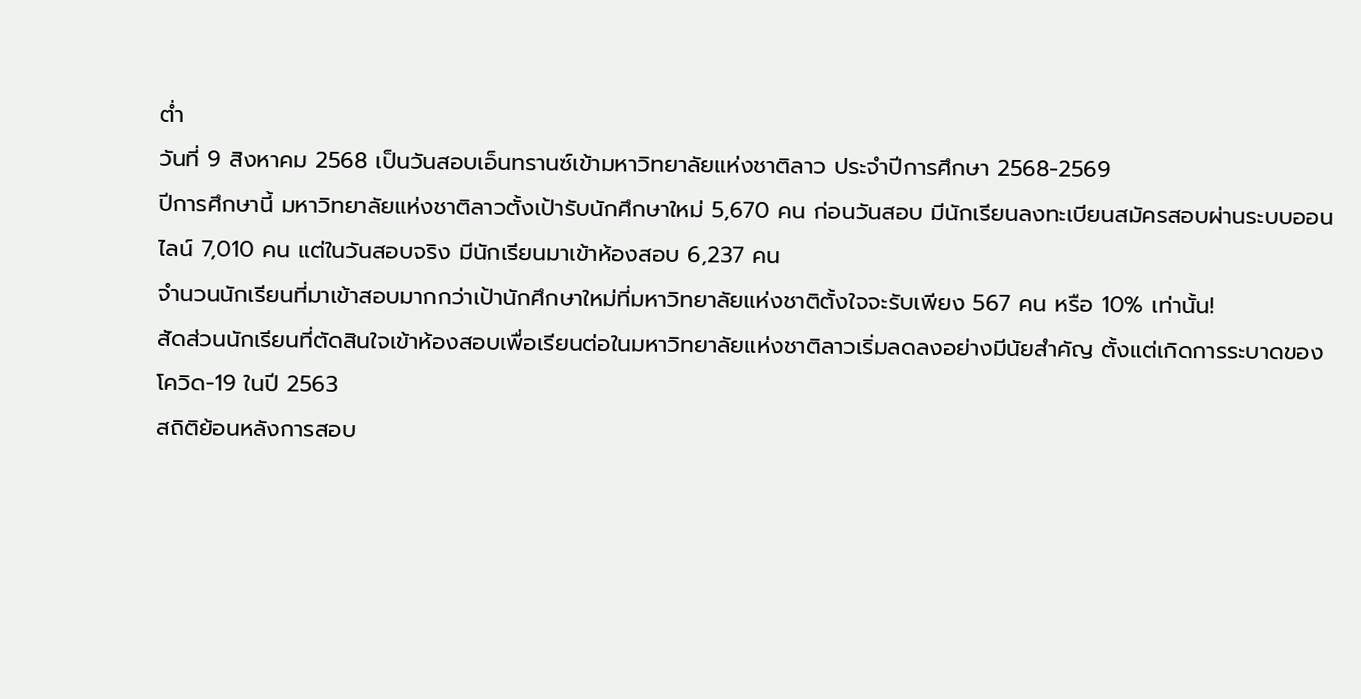ต่ำ
วันที่ 9 สิงหาคม 2568 เป็นวันสอบเอ็นทรานซ์เข้ามหาวิทยาลัยแห่งชาติลาว ประจำปีการศึกษา 2568-2569
ปีการศึกษานี้ มหาวิทยาลัยแห่งชาติลาวตั้งเป้ารับนักศึกษาใหม่ 5,670 คน ก่อนวันสอบ มีนักเรียนลงทะเบียนสมัครสอบผ่านระบบออนไลน์ 7,010 คน แต่ในวันสอบจริง มีนักเรียนมาเข้าห้องสอบ 6,237 คน
จำนวนนักเรียนที่มาเข้าสอบมากกว่าเป้านักศึกษาใหม่ที่มหาวิทยาลัยแห่งชาติตั้งใจจะรับเพียง 567 คน หรือ 10% เท่านั้น!
สัดส่วนนักเรียนที่ตัดสินใจเข้าห้องสอบเพื่อเรียนต่อในมหาวิทยาลัยแห่งชาติลาวเริ่มลดลงอย่างมีนัยสำคัญ ตั้งแต่เกิดการระบาดของโควิด-19 ในปี 2563
สถิติย้อนหลังการสอบ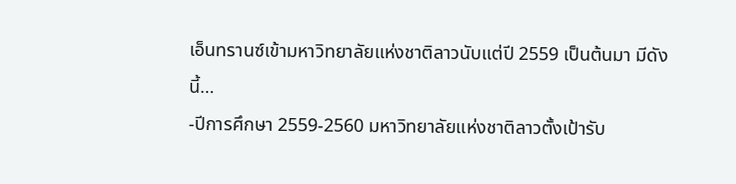เอ็นทรานซ์เข้ามหาวิทยาลัยแห่งชาติลาวนับแต่ปี 2559 เป็นต้นมา มีดังนี้…
-ปีการศึกษา 2559-2560 มหาวิทยาลัยแห่งชาติลาวตั้งเป้ารับ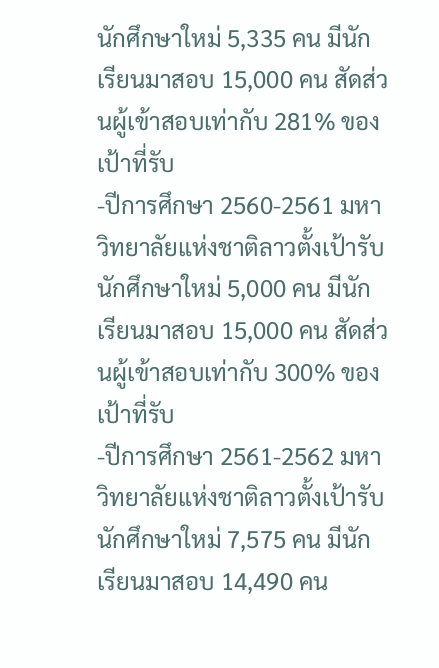นักศึกษาใหม่ 5,335 คน มีนักเรียนมาสอบ 15,000 คน สัดส่วนผู้เข้าสอบเท่ากับ 281% ของเป้าที่รับ
-ปีการศึกษา 2560-2561 มหาวิทยาลัยแห่งชาติลาวตั้งเป้ารับนักศึกษาใหม่ 5,000 คน มีนักเรียนมาสอบ 15,000 คน สัดส่วนผู้เข้าสอบเท่ากับ 300% ของเป้าที่รับ
-ปีการศึกษา 2561-2562 มหาวิทยาลัยแห่งชาติลาวตั้งเป้ารับนักศึกษาใหม่ 7,575 คน มีนักเรียนมาสอบ 14,490 คน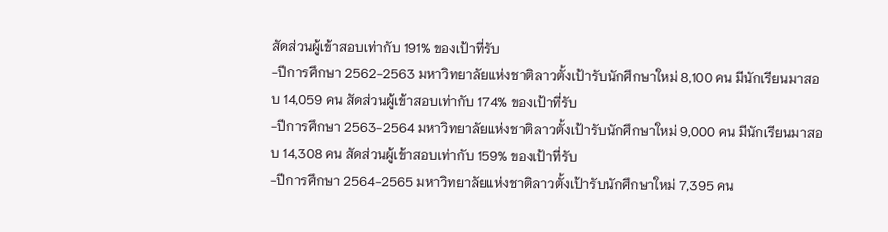สัดส่วนผู้เข้าสอบเท่ากับ 191% ของเป้าที่รับ
-ปีการศึกษา 2562-2563 มหาวิทยาลัยแห่งชาติลาวตั้งเป้ารับนักศึกษาใหม่ 8,100 คน มีนักเรียนมาสอบ 14,059 คน สัดส่วนผู้เข้าสอบเท่ากับ 174% ของเป้าที่รับ
-ปีการศึกษา 2563-2564 มหาวิทยาลัยแห่งชาติลาวตั้งเป้ารับนักศึกษาใหม่ 9,000 คน มีนักเรียนมาสอบ 14,308 คน สัดส่วนผู้เข้าสอบเท่ากับ 159% ของเป้าที่รับ
-ปีการศึกษา 2564-2565 มหาวิทยาลัยแห่งชาติลาวตั้งเป้ารับนักศึกษาใหม่ 7,395 คน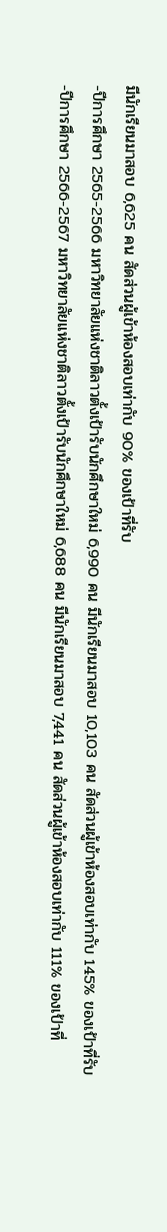มีนักเรียนมาสอบ 6,625 คน สัดส่วนผู้เข้าห้องสอบเท่ากับ 90% ของเป้าที่รับ
-ปีการศึกษา 2565-2566 มหาวิทยาลัยแห่งชาติลาวตั้งเป้ารับนักศึกษาใหม่ 6,990 คน มีนักเรียนมาสอบ 10,103 คน สัดส่วนผู้เข้าห้องสอบเท่ากับ 145% ของเป้าที่รับ
-ปีการศึกษา 2566-2567 มหาวิทยาลัยแห่งชาติลาวตั้งเป้ารับนักศึกษาใหม่ 6,688 คน มีนักเรียนมาสอบ 7,441 คน สัดส่วนผู้เข้าห้องสอบเท่ากับ 111% ของเป้าที่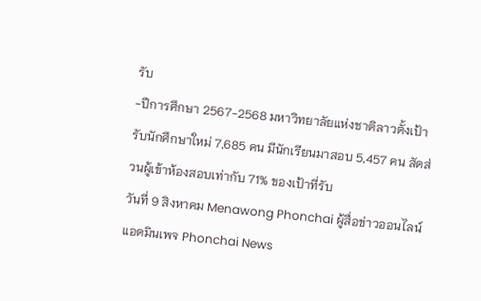รับ
-ปีการศึกษา 2567-2568 มหาวิทยาลัยแห่งชาติลาวตั้งเป้ารับนักศึกษาใหม่ 7,685 คน มีนักเรียนมาสอบ 5,457 คน สัดส่วนผู้เข้าห้องสอบเท่ากับ 71% ของเป้าที่รับ
วันที่ 9 สิงหาคม Menawong Phonchai ผู้สื่อข่าวออนไลน์ แอดมินเพจ Phonchai News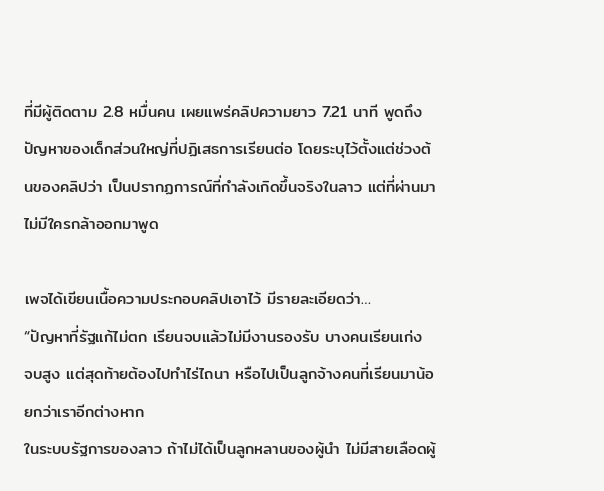ที่มีผู้ติดตาม 2.8 หมื่นคน เผยแพร่คลิปความยาว 7.21 นาที พูดถึงปัญหาของเด็กส่วนใหญ่ที่ปฏิเสธการเรียนต่อ โดยระบุไว้ตั้งแต่ช่วงต้นของคลิปว่า เป็นปรากฏการณ์ที่กำลังเกิดขึ้นจริงในลาว แต่ที่ผ่านมา ไม่มีใครกล้าออกมาพูด

เพจได้เขียนเนื้อความประกอบคลิปเอาไว้ มีรายละเอียดว่า…
“ปัญหาที่รัฐแก้ไม่ตก เรียนจบแล้วไม่มีงานรองรับ บางคนเรียนเก่ง จบสูง แต่สุดท้ายต้องไปทำไร่ไถนา หรือไปเป็นลูกจ้างคนที่เรียนมาน้อยกว่าเราอีกต่างหาก
ในระบบรัฐการของลาว ถ้าไม่ได้เป็นลูกหลานของผู้นำ ไม่มีสายเลือดผู้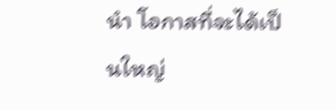นำ โอกาสที่จะได้เป็นใหญ่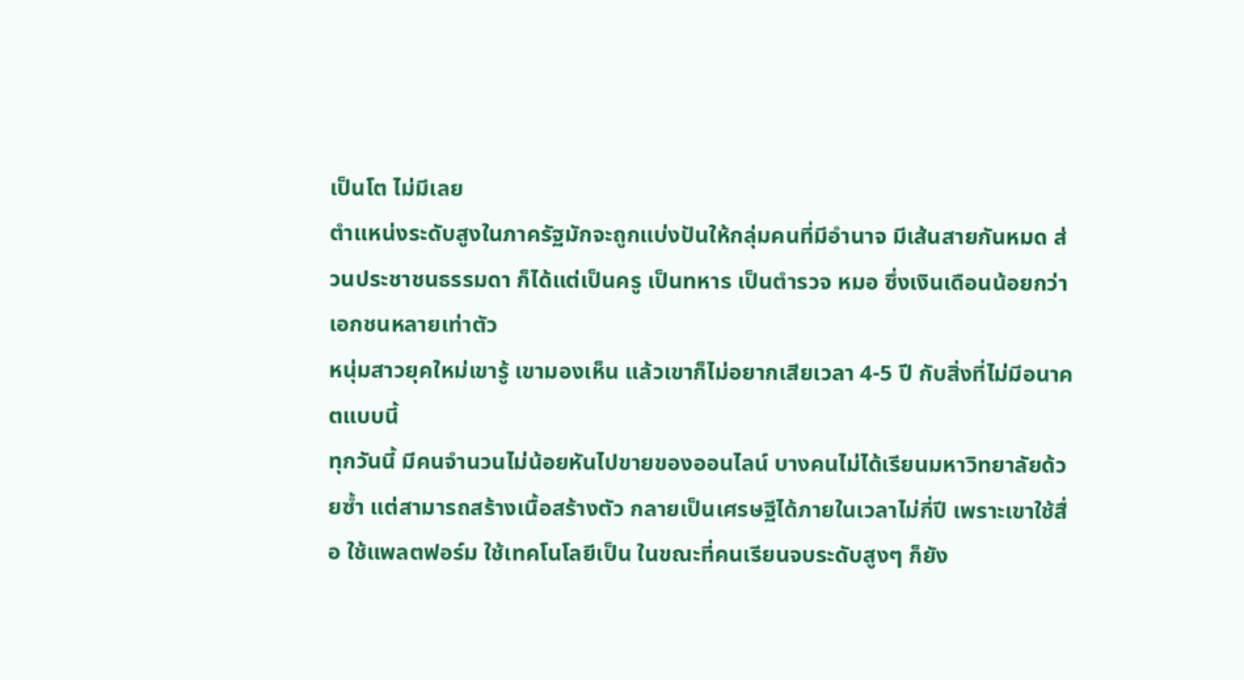เป็นโต ไม่มีเลย
ตำแหน่งระดับสูงในภาครัฐมักจะถูกแบ่งปันให้กลุ่มคนที่มีอำนาจ มีเส้นสายกันหมด ส่วนประชาชนธรรมดา ก็ได้แต่เป็นครู เป็นทหาร เป็นตำรวจ หมอ ซึ่งเงินเดือนน้อยกว่าเอกชนหลายเท่าตัว
หนุ่มสาวยุคใหม่เขารู้ เขามองเห็น แล้วเขาก็ไม่อยากเสียเวลา 4-5 ปี กับสิ่งที่ไม่มีอนาคตแบบนี้
ทุกวันนี้ มีคนจำนวนไม่น้อยหันไปขายของออนไลน์ บางคนไม่ได้เรียนมหาวิทยาลัยด้วยซ้ำ แต่สามารถสร้างเนื้อสร้างตัว กลายเป็นเศรษฐีได้ภายในเวลาไม่กี่ปี เพราะเขาใช้สื่อ ใช้แพลตฟอร์ม ใช้เทคโนโลยีเป็น ในขณะที่คนเรียนจบระดับสูงๆ ก็ยัง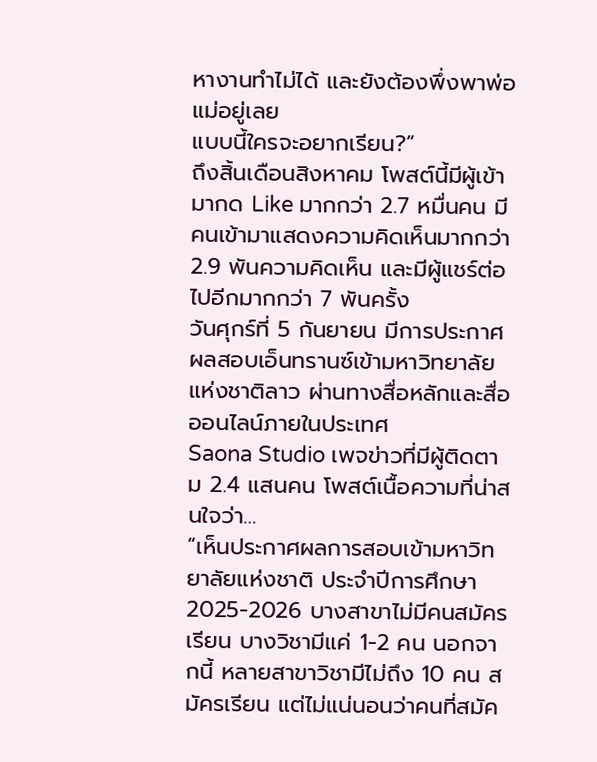หางานทำไม่ได้ และยังต้องพึ่งพาพ่อแม่อยู่เลย
แบบนี้ใครจะอยากเรียน?”
ถึงสิ้นเดือนสิงหาคม โพสต์นี้มีผู้เข้ามากด Like มากกว่า 2.7 หมื่นคน มีคนเข้ามาแสดงความคิดเห็นมากกว่า 2.9 พันความคิดเห็น และมีผู้แชร์ต่อไปอีกมากกว่า 7 พันครั้ง
วันศุกร์ที่ 5 กันยายน มีการประกาศผลสอบเอ็นทรานซ์เข้ามหาวิทยาลัยแห่งชาติลาว ผ่านทางสื่อหลักและสื่อออนไลน์ภายในประเทศ
Saona Studio เพจข่าวที่มีผู้ติดตาม 2.4 แสนคน โพสต์เนื้อความที่น่าสนใจว่า…
“เห็นประกาศผลการสอบเข้ามหาวิทยาลัยแห่งชาติ ประจำปีการศึกษา 2025-2026 บางสาขาไม่มีคนสมัครเรียน บางวิชามีแค่ 1-2 คน นอกจากนี้ หลายสาขาวิชามีไม่ถึง 10 คน สมัครเรียน แต่ไม่แน่นอนว่าคนที่สมัค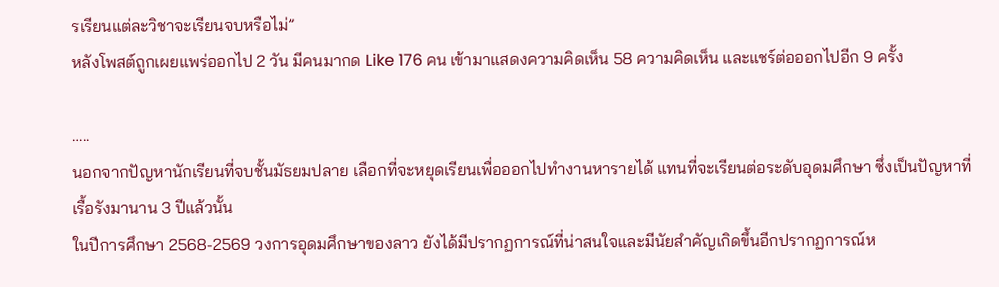รเรียนแต่ละวิชาจะเรียนจบหรือไม่”
หลังโพสต์ถูกเผยแพร่ออกไป 2 วัน มีคนมากด Like 176 คน เข้ามาแสดงความคิดเห็น 58 ความคิดเห็น และแชร์ต่อออกไปอีก 9 ครั้ง

…..
นอกจากปัญหานักเรียนที่จบชั้นมัธยมปลาย เลือกที่จะหยุดเรียนเพื่อออกไปทำงานหารายได้ แทนที่จะเรียนต่อระดับอุดมศึกษา ซึ่งเป็นปัญหาที่เรื้อรังมานาน 3 ปีแล้วนั้น
ในปีการศึกษา 2568-2569 วงการอุดมศึกษาของลาว ยังได้มีปรากฏการณ์ที่น่าสนใจและมีนัยสำคัญเกิดขึ้นอีกปรากฏการณ์ห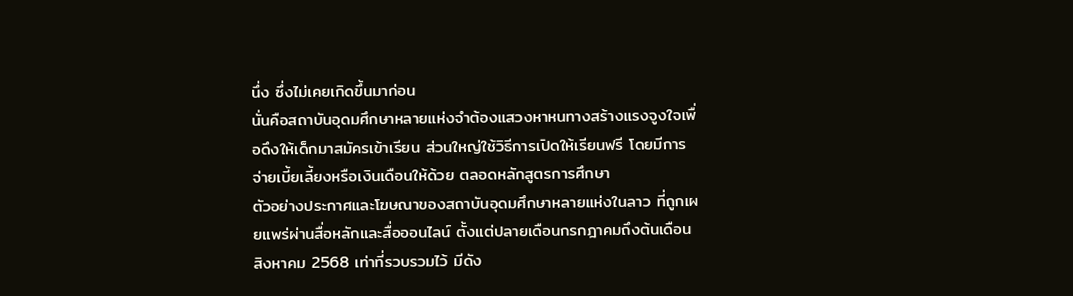นึ่ง ซึ่งไม่เคยเกิดขึ้นมาก่อน
นั่นคือสถาบันอุดมศึกษาหลายแห่งจำต้องแสวงหาหนทางสร้างแรงจูงใจเพื่อดึงให้เด็กมาสมัครเข้าเรียน ส่วนใหญ่ใช้วิธีการเปิดให้เรียนฟรี โดยมีการจ่ายเบี้ยเลี้ยงหรือเงินเดือนให้ด้วย ตลอดหลักสูตรการศึกษา
ตัวอย่างประกาศและโฆษณาของสถาบันอุดมศึกษาหลายแห่งในลาว ที่ถูกเผยแพร่ผ่านสื่อหลักและสื่อออนไลน์ ตั้งแต่ปลายเดือนกรกฎาคมถึงต้นเดือนสิงหาคม 2568 เท่าที่รวบรวมไว้ มีดัง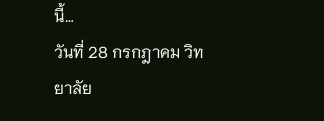นี้…
วันที่ 28 กรกฎาคม วิทยาลัย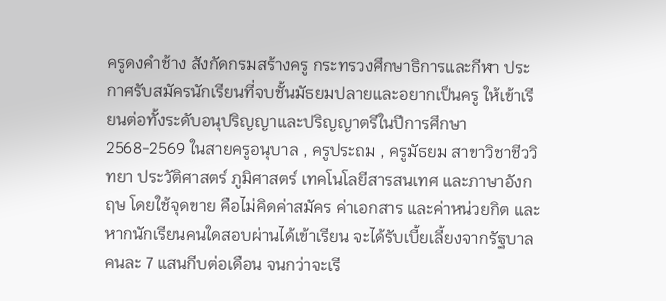ครูดงคำช้าง สังกัดกรมสร้างครู กระทรวงศึกษาธิการและกีฬา ประกาศรับสมัครนักเรียนที่จบชั้นมัธยมปลายและอยากเป็นครู ให้เข้าเรียนต่อทั้งระดับอนุปริญญาและปริญญาตรีในปีการศึกษา 2568-2569 ในสายครูอนุบาล , ครูประถม , ครูมัธยม สาขาวิชาชีววิทยา ประวัติศาสตร์ ภูมิศาสตร์ เทคโนโลยีสารสนเทศ และภาษาอังกฤษ โดยใช้จุดขาย คือไม่คิดค่าสมัคร ค่าเอกสาร และค่าหน่วยกิต และหากนักเรียนคนใดสอบผ่านได้เข้าเรียน จะได้รับเบี้ยเลี้ยงจากรัฐบาลคนละ 7 แสนกีบต่อเดือน จนกว่าจะเรี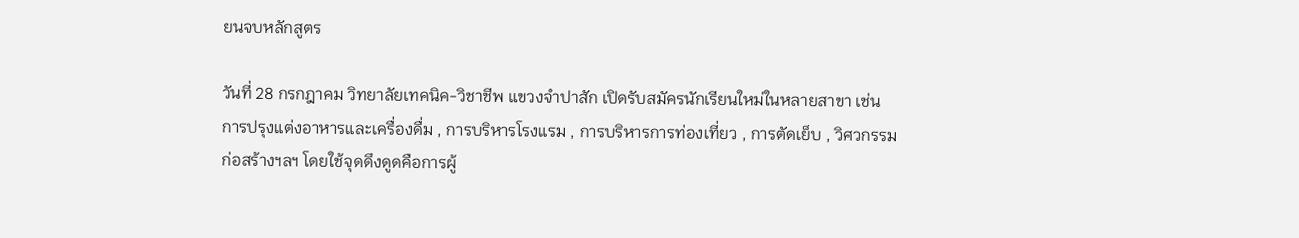ยนจบหลักสูตร

วันที่ 28 กรกฎาคม วิทยาลัยเทคนิค-วิชาชีพ แขวงจำปาสัก เปิดรับสมัครนักเรียนใหม่ในหลายสาขา เช่น การปรุงแต่งอาหารและเครื่องดื่ม , การบริหารโรงแรม , การบริหารการท่องเที่ยว , การตัดเย็บ , วิศวกรรมก่อสร้างฯลฯ โดยใช้จุดดึงดูดคือการผู้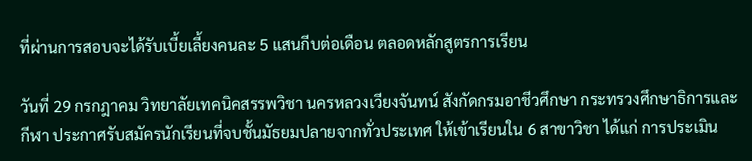ที่ผ่านการสอบจะได้รับเบี้ยเลี้ยงคนละ 5 แสนกีบต่อเดือน ตลอดหลักสูตรการเรียน

วันที่ 29 กรกฎาคม วิทยาลัยเทคนิคสรรพวิชา นครหลวงเวียงจันทน์ สังกัดกรมอาชีวศึกษา กระทรวงศึกษาธิการและกีฬา ประกาศรับสมัครนักเรียนที่จบชั้นมัธยมปลายจากทั่วประเทศ ให้เข้าเรียนใน 6 สาขาวิชา ได้แก่ การประเมิน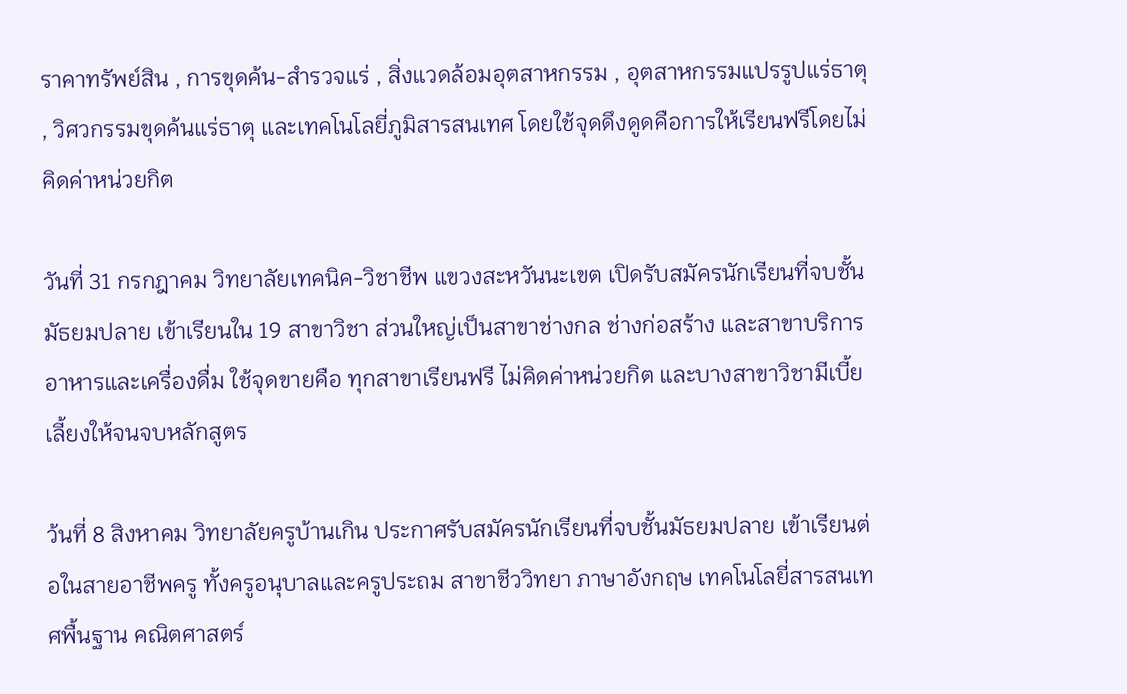ราคาทรัพย์สิน , การขุดค้น-สำรวจแร่ , สิ่งแวดล้อมอุตสาหกรรม , อุตสาหกรรมแปรรูปแร่ธาตุ , วิศวกรรมขุดค้นแร่ธาตุ และเทคโนโลยี่ภูมิสารสนเทศ โดยใช้จุดดึงดูดคือการให้เรียนฟรีโดยไม่คิดค่าหน่วยกิต

วันที่ 31 กรกฎาคม วิทยาลัยเทคนิค-วิชาชีพ แขวงสะหวันนะเขต เปิดรับสมัครนักเรียนที่จบชั้นมัธยมปลาย เข้าเรียนใน 19 สาขาวิชา ส่วนใหญ่เป็นสาขาช่างกล ช่างก่อสร้าง และสาขาบริการอาหารและเครื่องดื่ม ใช้จุดขายคือ ทุกสาขาเรียนฟรี ไม่คิดค่าหน่วยกิต และบางสาขาวิชามีเบี้ยเลี้ยงให้จนจบหลักสูตร

ว้นที่ 8 สิงหาคม วิทยาลัยครูบ้านเกิน ประกาศรับสมัครนักเรียนที่จบชั้นมัธยมปลาย เข้าเรียนต่อในสายอาชีพครู ทั้งครูอนุบาลและครูประถม สาขาชีววิทยา ภาษาอังกฤษ เทคโนโลยี่สารสนเทศพื้นฐาน คณิตศาสตร์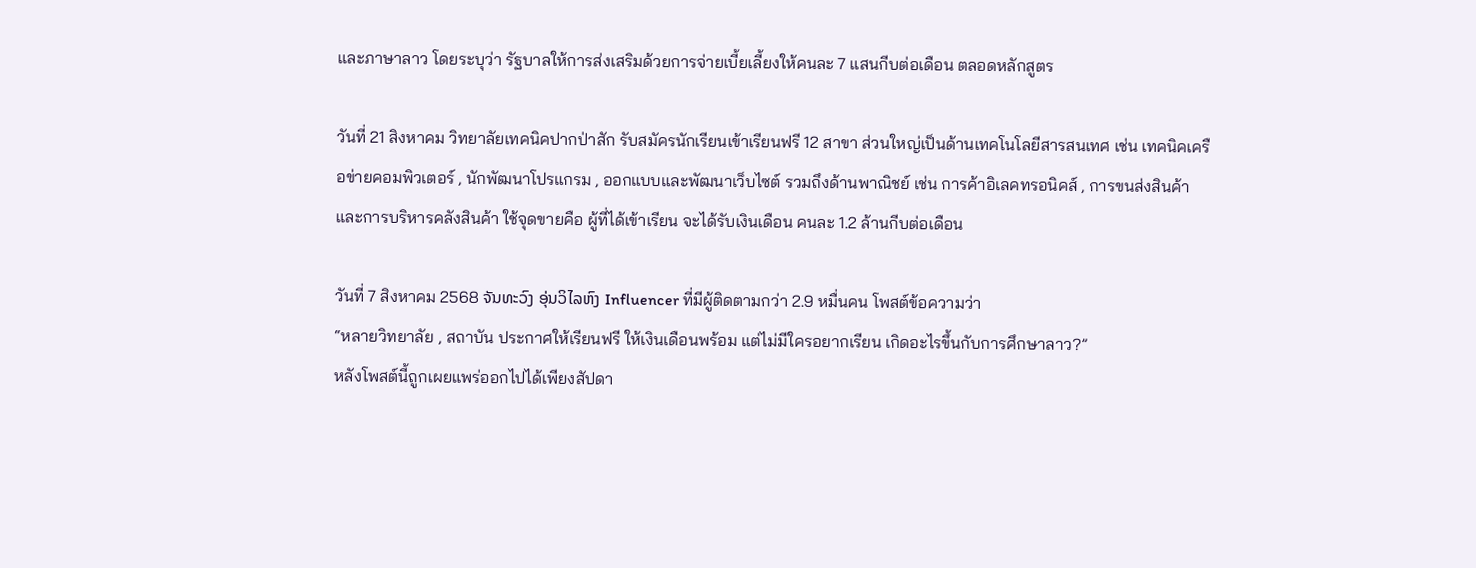และภาษาลาว โดยระบุว่า รัฐบาลให้การส่งเสริมด้วยการจ่ายเบี้ยเลี้ยงให้คนละ 7 แสนกีบต่อเดือน ตลอดหลักสูตร

วันที่ 21 สิงหาคม วิทยาลัยเทคนิคปากป่าสัก รับสมัครนักเรียนเข้าเรียนฟรี 12 สาขา ส่วนใหญ่เป็นด้านเทคโนโลยีสารสนเทศ เช่น เทคนิคเครือข่ายคอมพิวเตอร์ , นักพัฒนาโปรแกรม , ออกแบบและพัฒนาเว็บไซต์ รวมถึงด้านพาณิชย์ เช่น การค้าอิเลคทรอนิคส์ , การขนส่งสินค้า และการบริหารคลังสินค้า ใช้จุดขายคือ ผู้ที่ได้เข้าเรียน จะได้รับเงินเดือน คนละ 1.2 ล้านกีบต่อเดือน

วันที่ 7 สิงหาคม 2568 ຈັນທະວົງ ອຸ່ນວິໄລຫົງ Influencer ที่มีผู้ติดตามกว่า 2.9 หมื่นคน โพสต์ข้อความว่า
“หลายวิทยาลัย , สถาบัน ประกาศให้เรียนฟรี ให้เงินเดือนพร้อม แต่ไม่มีใครอยากเรียน เกิดอะไรขึ้นกับการศึกษาลาว?”
หลังโพสต์นี้ถูกเผยแพร่ออกไปได้เพียงสัปดา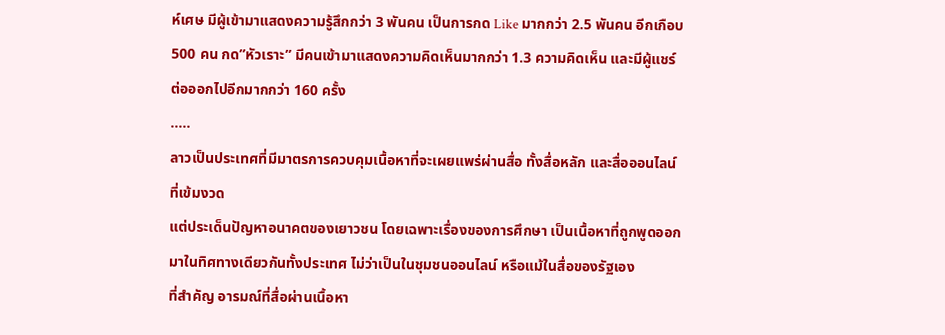ห์เศษ มีผู้เข้ามาแสดงความรู้สึกกว่า 3 พันคน เป็นการกด Like มากกว่า 2.5 พันคน อีกเกือบ 500 คน กด”หัวเราะ” มีคนเข้ามาแสดงความคิดเห็นมากกว่า 1.3 ความคิดเห็น และมีผู้แชร์ต่อออกไปอีกมากกว่า 160 ครั้ง
…..
ลาวเป็นประเทศที่มีมาตรการควบคุมเนื้อหาที่จะเผยแพร่ผ่านสื่อ ทั้งสื่อหลัก และสื่อออนไลน์ ที่เข้มงวด
แต่ประเด็นปัญหาอนาคตของเยาวชน โดยเฉพาะเรื่องของการศึกษา เป็นเนื้อหาที่ถูกพูดออกมาในทิศทางเดียวกันทั้งประเทศ ไม่ว่าเป็นในชุมชนออนไลน์ หรือแม้ในสื่อของรัฐเอง
ที่สำคัญ อารมณ์ที่สื่อผ่านเนื้อหา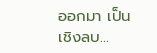ออกมา เป็นเชิงลบ…